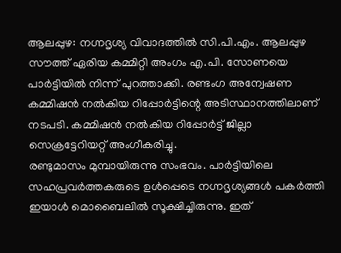ആലപ്പുഴ: നഗ്നദൃശ്യ വിവാദത്തിൽ സി.പി.എം. ആലപ്പുഴ സൗത്ത് ഏരിയ കമ്മിറ്റി അംഗം എ.പി. സോണയെ പാർട്ടിയിൽ നിന്ന് പുറത്താക്കി. രണ്ടംഗ അന്വേഷണ കമ്മിഷൻ നൽകിയ റിപ്പോർട്ടിന്റെ അടിസ്ഥാനത്തിലാണ് നടപടി. കമ്മിഷൻ നൽകിയ റിപ്പോർട്ട് ജില്ലാ സെക്രട്ടേറിയറ്റ് അംഗീകരിച്ചു.
രണ്ടുമാസം മുമ്പായിരുന്നു സംഭവം. പാർട്ടിയിലെ സഹപ്രവർത്തകരുടെ ഉൾപ്പെടെ നഗ്നദൃശ്യങ്ങൾ പകർത്തി ഇയാൾ മൊബൈലിൽ സൂക്ഷിച്ചിരുന്നു. ഇത്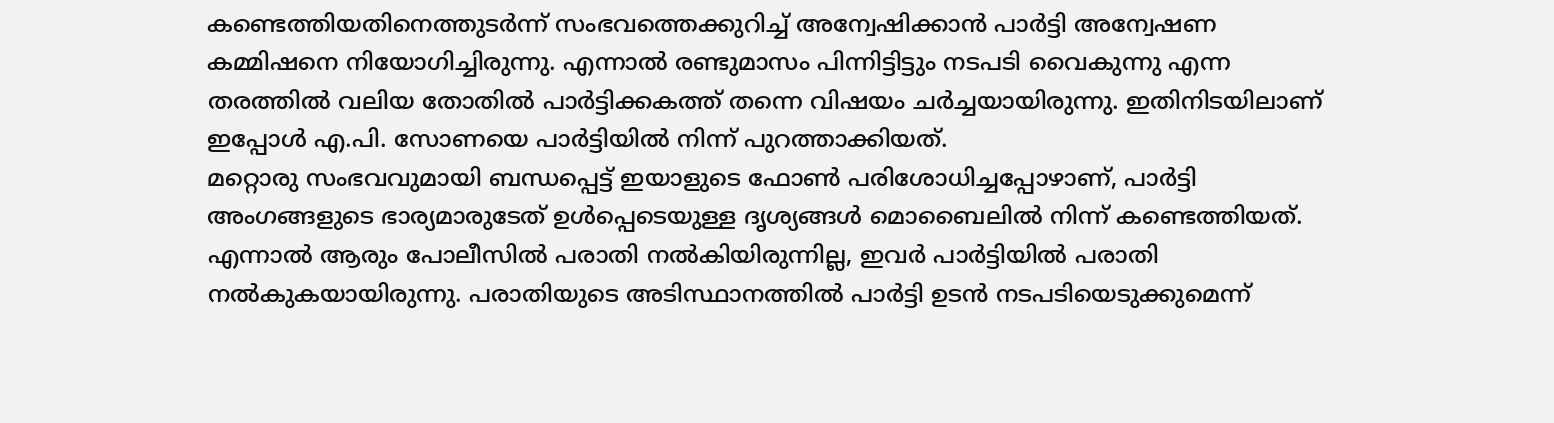കണ്ടെത്തിയതിനെത്തുടർന്ന് സംഭവത്തെക്കുറിച്ച് അന്വേഷിക്കാൻ പാർട്ടി അന്വേഷണ കമ്മിഷനെ നിയോഗിച്ചിരുന്നു. എന്നാൽ രണ്ടുമാസം പിന്നിട്ടിട്ടും നടപടി വൈകുന്നു എന്ന തരത്തിൽ വലിയ തോതിൽ പാർട്ടിക്കകത്ത് തന്നെ വിഷയം ചർച്ചയായിരുന്നു. ഇതിനിടയിലാണ് ഇപ്പോൾ എ.പി. സോണയെ പാർട്ടിയിൽ നിന്ന് പുറത്താക്കിയത്.
മറ്റൊരു സംഭവവുമായി ബന്ധപ്പെട്ട് ഇയാളുടെ ഫോൺ പരിശോധിച്ചപ്പോഴാണ്, പാർട്ടി അംഗങ്ങളുടെ ഭാര്യമാരുടേത് ഉൾപ്പെടെയുള്ള ദൃശ്യങ്ങൾ മൊബൈലിൽ നിന്ന് കണ്ടെത്തിയത്. എന്നാൽ ആരും പോലീസിൽ പരാതി നൽകിയിരുന്നില്ല, ഇവർ പാർട്ടിയിൽ പരാതി നൽകുകയായിരുന്നു. പരാതിയുടെ അടിസ്ഥാനത്തിൽ പാർട്ടി ഉടൻ നടപടിയെടുക്കുമെന്ന്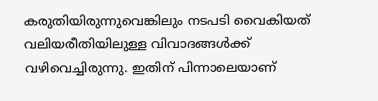കരുതിയിരുന്നുവെങ്കിലും നടപടി വൈകിയത് വലിയരീതിയിലുള്ള വിവാദങ്ങൾക്ക് വഴിവെച്ചിരുന്നു. ഇതിന് പിന്നാലെയാണ്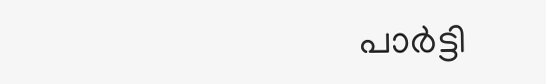പാർട്ടി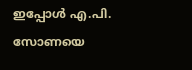ഇപ്പോൾ എ.പി. സോണയെ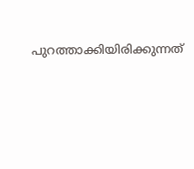പുറത്താക്കിയിരിക്കുന്നത്